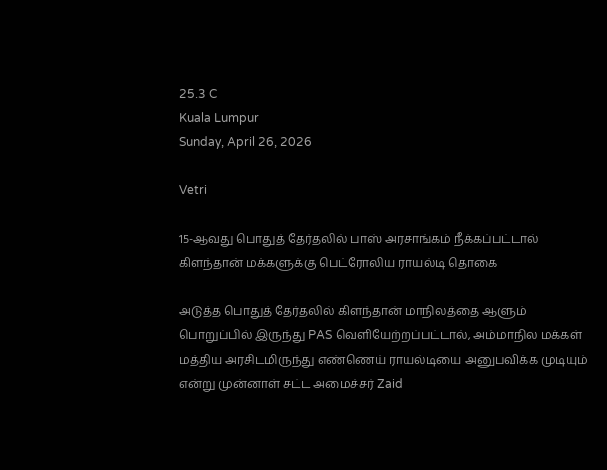25.3 C
Kuala Lumpur
Sunday, April 26, 2026

Vetri

15-ஆவது பொதுத் தேர்தலில் பாஸ் அரசாங்கம் நீக்கப்பட்டால் கிளந்தான் மக்களுக்கு பெட்ரோலிய ராயல்டி தொகை

அடுத்த பொதுத் தேர்தலில் கிளந்தான் மாநிலத்தை ஆளும் பொறுப்பில் இருந்து PAS வெளியேற்றப்பட்டால், அம்மாநில மக்கள் மத்திய அரசிடமிருந்து எண்ணெய் ராயல்டியை அனுபவிக்க முடியும் என்று முன்னாள் சட்ட அமைச்சர் Zaid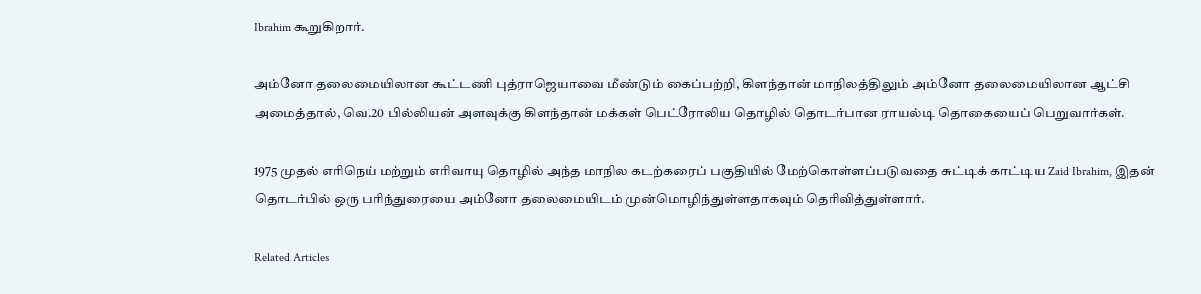Ibrahim கூறுகிறார்.

அம்னோ தலைமையிலான கூட்டணி புத்ராஜெயாவை மீண்டும் கைப்பற்றி, கிளந்தான் மாநிலத்திலும் அம்னோ தலைமையிலான ஆட்சி அமைத்தால், வெ.20 பில்லியன் அளவுக்கு கிளந்தான் மக்கள் பெட்ரோலிய தொழில் தொடர்பான ராயல்டி தொகையைப் பெறுவார்கள்.

1975 முதல் எரிநெய் மற்றும் எரிவாயு தொழில் அந்த மாநில கடற்கரைப் பகுதியில் மேற்கொள்ளப்படுவதை சுட்டிக் காட்டிய Zaid Ibrahim, இதன் தொடர்பில் ஒரு பரிந்துரையை அம்னோ தலைமையிடம் முன்மொழிந்துள்ளதாகவும் தெரிவித்துள்ளார்.

Related Articles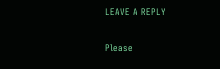LEAVE A REPLY

Please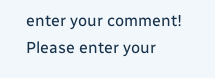enter your comment!
Please enter your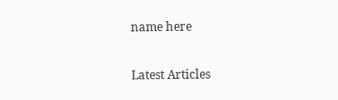name here

Latest Articles